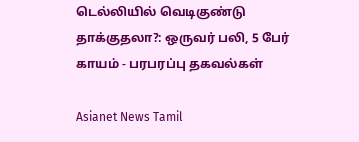டெல்லியில் வெடிகுண்டு தாக்குதலா?: ஒருவர் பலி, 5 பேர் காயம் - பரபரப்பு தகவல்கள்

Asianet News Tamil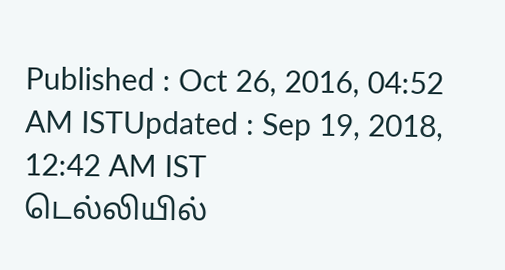Published : Oct 26, 2016, 04:52 AM ISTUpdated : Sep 19, 2018, 12:42 AM IST
டெல்லியில்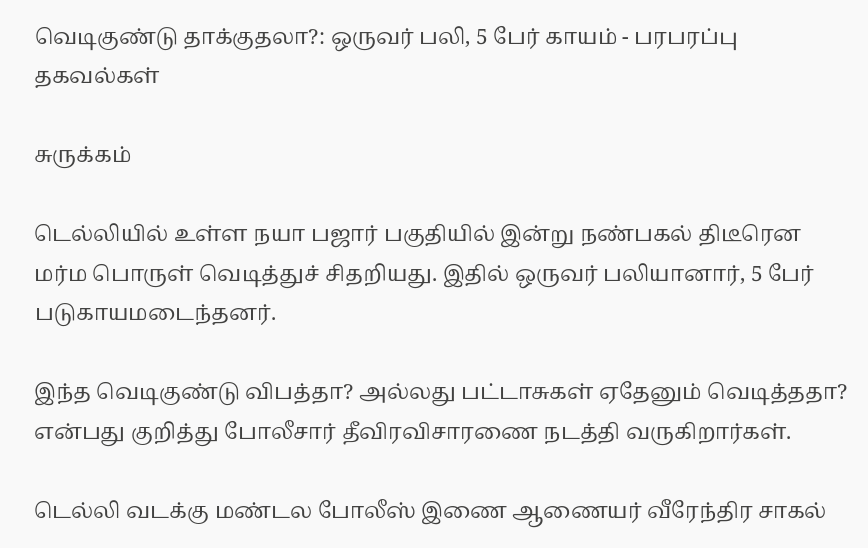வெடிகுண்டு தாக்குதலா?: ஒருவர் பலி, 5 பேர் காயம் - பரபரப்பு தகவல்கள்

சுருக்கம்

டெல்லியில் உள்ள நயா பஜார் பகுதியில் இன்று நண்பகல் திடீரென மர்ம பொருள் வெடித்துச் சிதறியது. இதில் ஒருவர் பலியானார், 5 பேர் படுகாயமடைந்தனர்.

இந்த வெடிகுண்டு விபத்தா? அல்லது பட்டாசுகள் ஏதேனும் வெடித்ததா? என்பது குறித்து போலீசார் தீவிரவிசாரணை நடத்தி வருகிறார்கள்.

டெல்லி வடக்கு மண்டல போலீஸ் இணை ஆணையர் வீரேந்திர சாகல்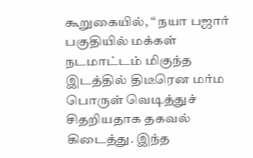கூறுகையில், “ நயா பஜார் பகுதியில் மக்கள் நடமாட்டம் மிகுந்த இடத்தில் திடீரென மர்ம பொருள் வெடித்துச் சிதறியதாக தகவல் கிடைத்து. இந்த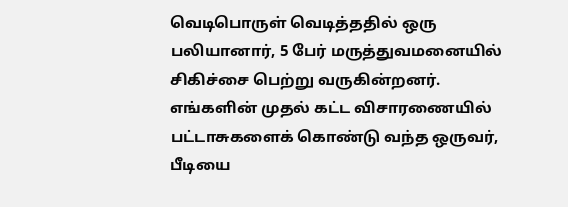வெடிபொருள் வெடித்ததில் ஒரு பலியானார், 5 பேர் மருத்துவமனையில் சிகிச்சை பெற்று வருகின்றனர். எங்களின் முதல் கட்ட விசாரணையில் பட்டாசுகளைக் கொண்டு வந்த ஒருவர், பீடியை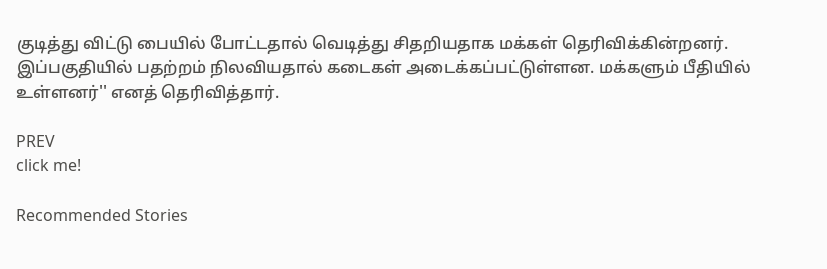குடித்து விட்டு பையில் போட்டதால் வெடித்து சிதறியதாக மக்கள் தெரிவிக்கின்றனர். இப்பகுதியில் பதற்றம் நிலவியதால் கடைகள் அடைக்கப்பட்டுள்ளன. மக்களும் பீதியில் உள்ளனர்'' எனத் தெரிவித்தார்.

PREV
click me!

Recommended Stories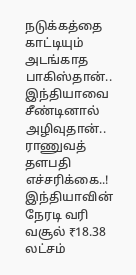நடுக்கத்தை காட்டியும் அடங்காத பாகிஸ்தான்.. இந்தியாவை சீண்டினால் அழிவுதான்.. ராணுவத் தளபதி எச்சரிக்கை..!
இந்தியாவின் நேரடி வரி வசூல் ₹18.38 லட்சம்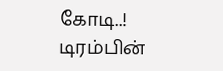கோடி..! டிரம்பின்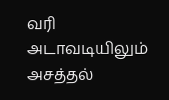வரி அடாவடியிலும் அசத்தல்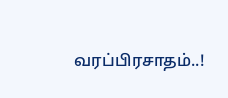வரப்பிரசாதம்..!